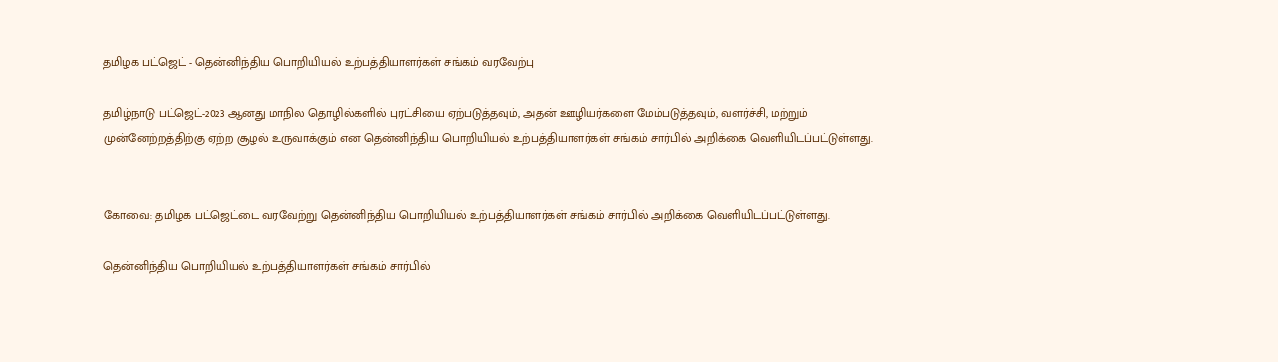தமிழக பட்ஜெட் - தென்னிந்திய பொறியியல்‌ உற்பத்தியாளர்கள்‌ சங்கம் வரவேற்பு

தமிழ்நாடு பட்ஜெட்‌-2023 ஆனது மாநில தொழில்களில்‌ புரட்சியை ஏற்படுத்தவும்‌, அதன்‌ ஊழியர்களை மேம்படுத்தவும்‌, வளர்ச்சி, மற்றும்‌ முன்னேற்றத்திற்கு ஏற்ற சூழல்‌ உருவாக்கும்‌ என தென்னிந்திய பொறியியல்‌ உற்பத்தியாளர்கள்‌ சங்கம் சார்பில் அறிக்கை வெளியிடப்பட்டுள்ளது.


கோவை: தமிழக பட்ஜெட்டை வரவேற்று தென்னிந்திய பொறியியல்‌ உற்பத்தியாளர்கள்‌ சங்கம் சார்பில் அறிக்கை வெளியிடப்பட்டுள்ளது.

தென்னிந்திய பொறியியல்‌ உற்பத்தியாளர்கள்‌ சங்கம் சார்பில்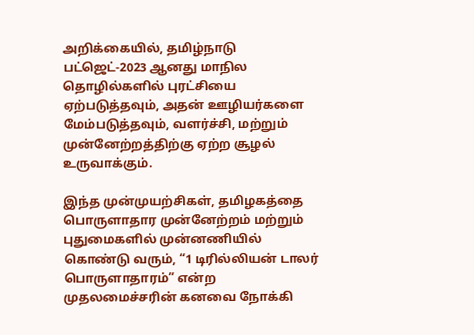அறிக்கையில், தமிழ்நாடு பட்ஜெட்‌-2023 ஆனது மாநில தொழில்களில்‌ புரட்சியை ஏற்படுத்தவும்‌, அதன்‌ ஊழியர்களை மேம்படுத்தவும்‌, வளர்ச்சி, மற்றும்‌ முன்னேற்றத்திற்கு ஏற்ற சூழல்‌ உருவாக்கும்‌.

இந்த முன்முயற்சிகள்‌, தமிழகத்தை பொருளாதார முன்னேற்றம்‌ மற்றும்‌ புதுமைகளில்‌ முன்னணியில்‌ கொண்டு வரும்‌, “1 டிரில்லியன்‌ டாலர்‌ பொருளாதாரம்‌” என்ற முதலமைச்சரின்‌ கனவை நோக்கி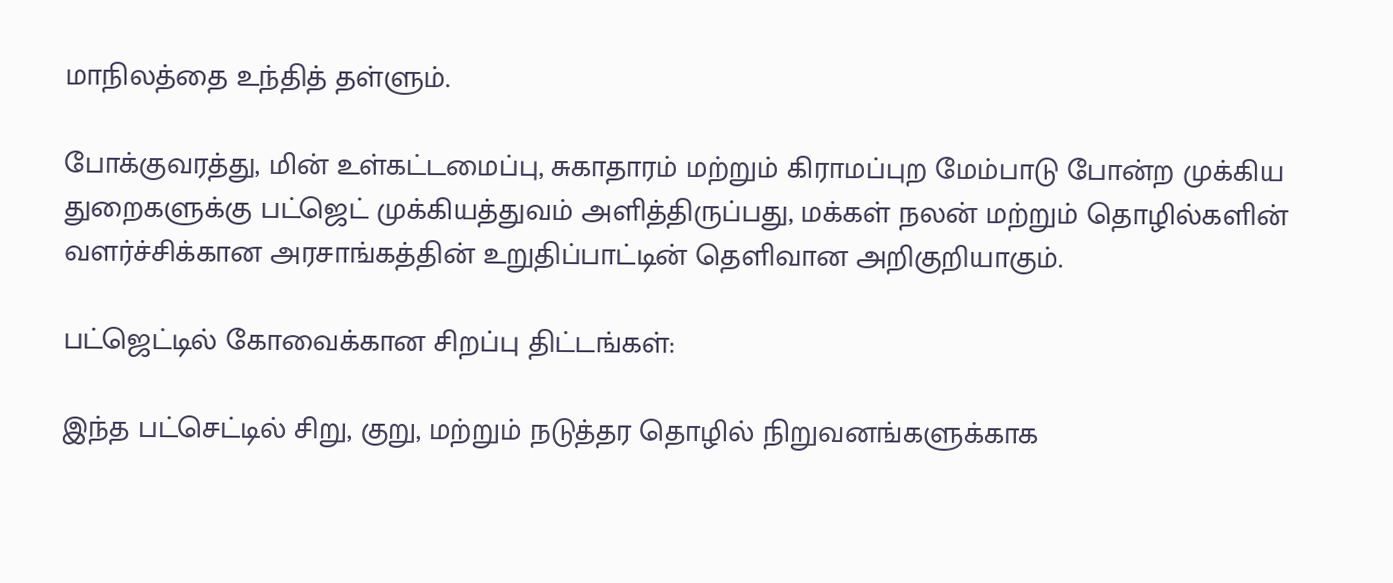மாநிலத்தை உந்தித்‌ தள்ளும்‌.

போக்குவரத்து, மின்‌ உள்கட்டமைப்பு, சுகாதாரம்‌ மற்றும்‌ கிராமப்புற மேம்பாடு போன்ற முக்கிய துறைகளுக்கு பட்ஜெட்‌ முக்கியத்துவம்‌ அளித்திருப்பது, மக்கள்‌ நலன்‌ மற்றும்‌ தொழில்களின்‌ வளர்ச்சிக்கான அரசாங்கத்தின்‌ உறுதிப்பாட்டின்‌ தெளிவான அறிகுறியாகும்‌.

பட்ஜெட்டில்‌ கோவைக்கான சிறப்பு திட்டங்கள்‌:

இந்த பட்செட்டில்‌ சிறு, குறு, மற்றும்‌ நடுத்தர தொழில்‌ நிறுவனங்களுக்காக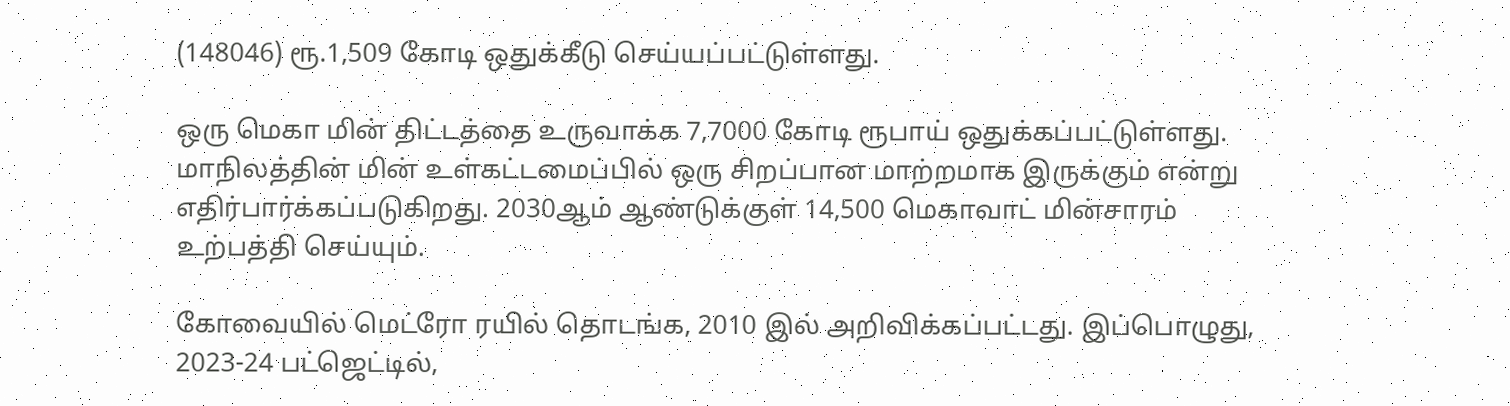(148046) ரூ.1,509 கோடி ஒதுக்கீடு செய்யப்பட்டுள்ளது.

ஒரு மெகா மின்‌ திட்டத்தை உருவாக்க 7,7000 கோடி ரூபாய்‌ ஒதுக்கப்பட்டுள்ளது. மாநிலத்தின்‌ மின்‌ உள்கட்டமைப்பில்‌ ஒரு சிறப்பான மாற்றமாக இருக்கும்‌ என்று எதிர்பார்க்கப்படுகிறது. 2030ஆம்‌ ஆண்டுக்குள்‌ 14,500 மெகாவாட்‌ மின்சாரம்‌ உற்பத்தி செய்யும்‌.

கோவையில்‌ மெட்ரோ ரயில்‌ தொடங்க, 2010 இல்‌ அறிவிக்கப்பட்டது. இப்பொழுது, 2023-24 பட்ஜெட்டில்‌,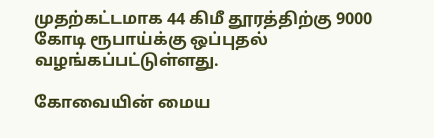முதற்கட்டமாக 44 கிமீ தூரத்திற்கு 9000 கோடி ரூபாய்க்கு ஒப்புதல்‌ வழங்கப்பட்டுள்ளது.

கோவையின்‌ மைய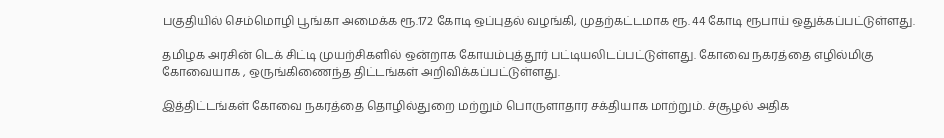பகுதியில்‌ செம்மொழி பூங்கா அமைக்க ரூ.172 கோடி ஒப்புதல்‌ வழங்கி, முதற்கட்டமாக ரூ. 44 கோடி ரூபாய்‌ ஒதுக்கப்பட்டுள்ளது.

தமிழக அரசின்‌ டெக்‌ சிட்டி முயற்சிகளில்‌ ஒன்றாக கோயம்புத்தூர்‌ பட்டியலிடப்பட்டுள்ளது. கோவை நகரத்தை எழில்மிகு கோவையாக , ஒருங்கிணைந்த திட்டங்கள்‌ அறிவிக்கப்பட்டுள்ளது.

இத்திட்டங்கள்‌ கோவை நகரத்தை தொழில்துறை மற்றும்‌ பொருளாதார சக்தியாக மாற்றும்‌. ச்சூழல்‌ அதிக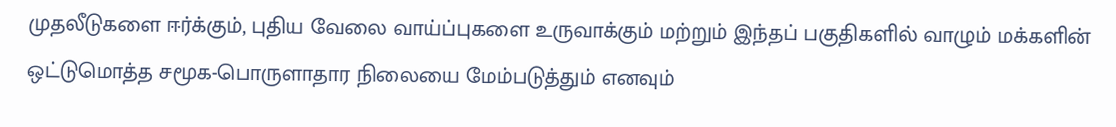முதலீடுகளை ஈர்க்கும்‌, புதிய வேலை வாய்ப்புகளை உருவாக்கும்‌ மற்றும்‌ இந்தப்‌ பகுதிகளில்‌ வாழும்‌ மக்களின்‌ ஒட்டுமொத்த சமூக-பொருளாதார நிலையை மேம்படுத்தும்‌ எனவும்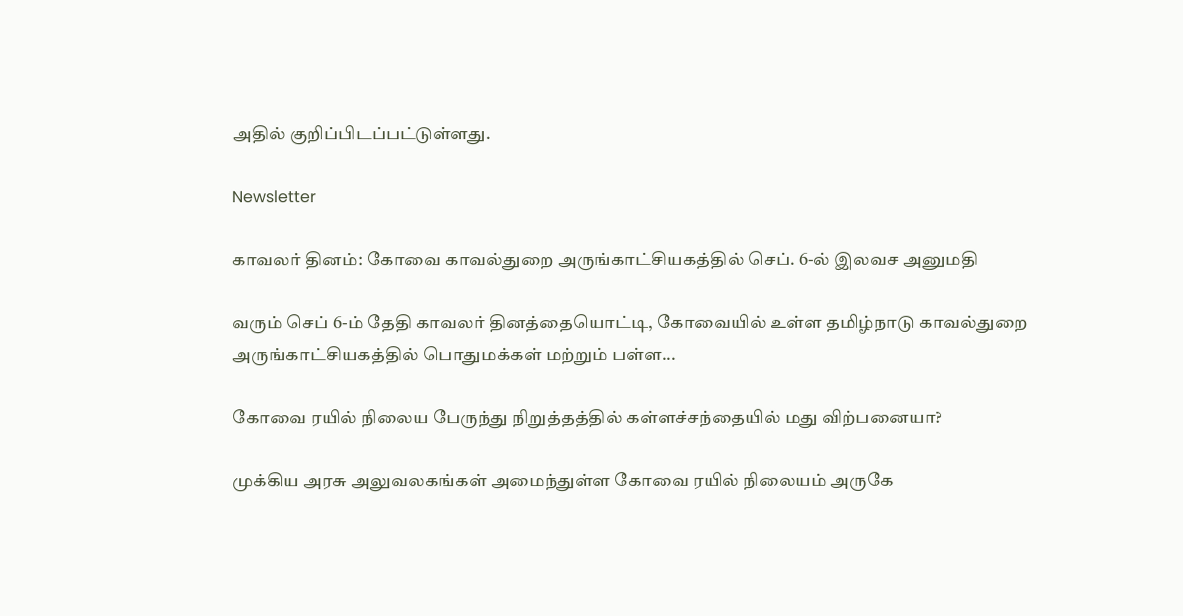அதில் குறிப்பிடப்பட்டுள்ளது.

Newsletter

காவலர் தினம்: கோவை காவல்துறை அருங்காட்சியகத்தில் செப். 6-ல் இலவச அனுமதி

வரும் செப் 6-ம் தேதி காவலர் தினத்தையொட்டி, கோவையில் உள்ள தமிழ்நாடு காவல்துறை அருங்காட்சியகத்தில் பொதுமக்கள் மற்றும் பள்ள...

கோவை ரயில் நிலைய பேருந்து நிறுத்தத்தில் கள்ளச்சந்தையில் மது விற்பனையா?

முக்கிய அரசு அலுவலகங்கள் அமைந்துள்ள கோவை ரயில் நிலையம் அருகே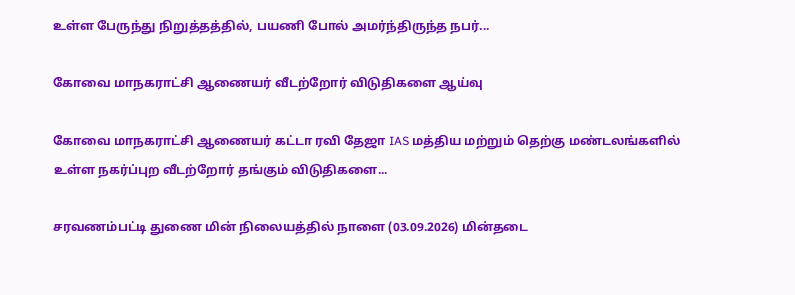உள்ள பேருந்து நிறுத்தத்தில், பயணி போல் அமர்ந்திருந்த நபர்...

கோவை மாநகராட்சி ஆணையர் வீடற்றோர் விடுதிகளை ஆய்வு

கோவை மாநகராட்சி ஆணையர் கட்டா ரவி தேஜா IAS மத்திய மற்றும் தெற்கு மண்டலங்களில் உள்ள நகர்ப்புற வீடற்றோர் தங்கும் விடுதிகளை...

சரவணம்பட்டி துணை மின் நிலையத்தில் நாளை (03.09.2026) மின்தடை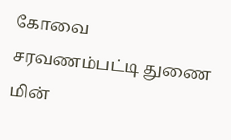கோவை சரவணம்பட்டி துணை மின்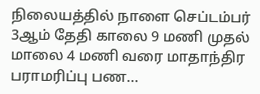நிலையத்தில் நாளை செப்டம்பர் 3ஆம் தேதி காலை 9 மணி முதல் மாலை 4 மணி வரை மாதாந்திர பராமரிப்பு பண...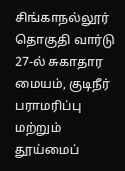சிங்காநல்லூர் தொகுதி வார்டு 27-ல் சுகாதார மையம், குடிநீர் பராமரிப்பு மற்றும் தூய்மைப்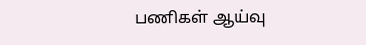பணிகள் ஆய்வு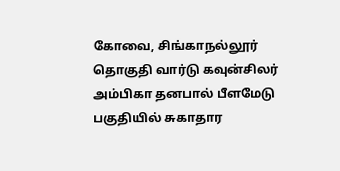கோவை, சிங்காநல்லூர் தொகுதி வார்டு கவுன்சிலர் அம்பிகா தனபால் பீளமேடு பகுதியில் சுகாதார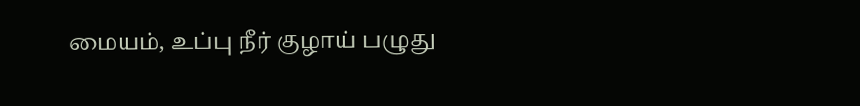மையம், உப்பு நீர் குழாய் பழுது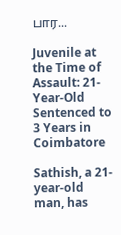பார...

Juvenile at the Time of Assault: 21-Year-Old Sentenced to 3 Years in Coimbatore

Sathish, a 21-year-old man, has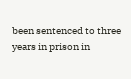been sentenced to three years in prison in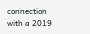connection with a 2019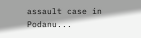assault case in Podanu...